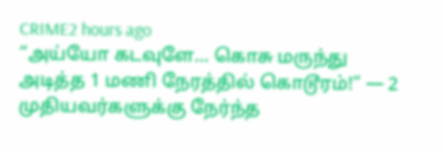CRIME2 hours ago
“அய்யோ கடவுளே… கொசு மருந்து அடித்த 1 மணி நேரத்தில் கொடூரம்!” — 2 முதியவர்களுக்கு நேர்ந்த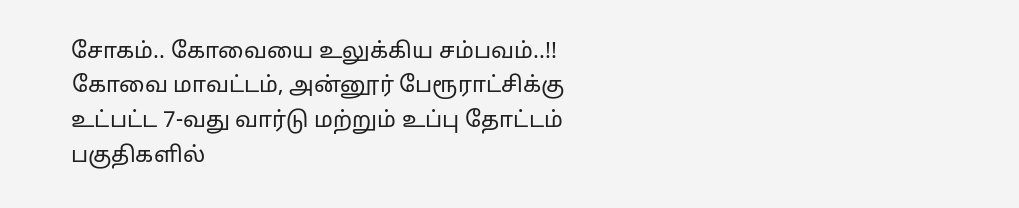சோகம்.. கோவையை உலுக்கிய சம்பவம்..!!
கோவை மாவட்டம், அன்னூர் பேரூராட்சிக்கு உட்பட்ட 7-வது வார்டு மற்றும் உப்பு தோட்டம் பகுதிகளில்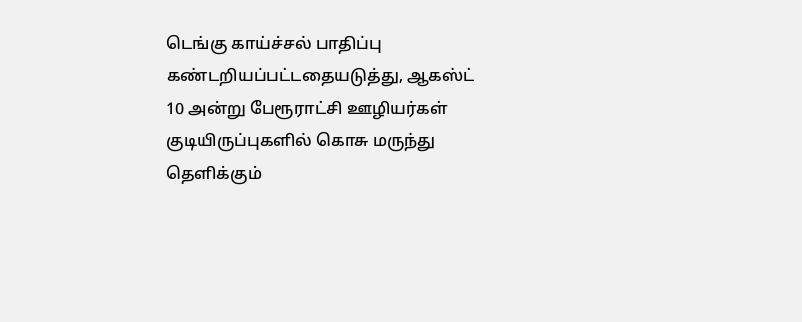டெங்கு காய்ச்சல் பாதிப்பு கண்டறியப்பட்டதையடுத்து, ஆகஸ்ட் 10 அன்று பேரூராட்சி ஊழியர்கள் குடியிருப்புகளில் கொசு மருந்து தெளிக்கும்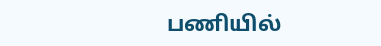பணியில்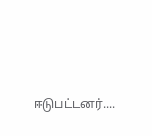ஈடுபட்டனர்....